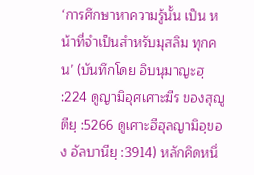‘การศึกษาหาความรู้นั้น เป็น หน้าที่จำเป็นสำหรับมุสลิม ทุกคน’ (บันทึกโดย อิบนุมาญะฮฺ :224 ดูญามิอุศเศาะฆีร ของสุญูตียฺ :5266 ดูเศาะฮีฮุลญามิอฺของ อัลบานียฺ :3914) หลักคิดหนึ่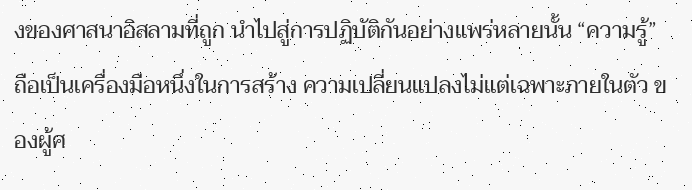งของศาสนาอิสลามที่ถูก นำไปสู่การปฏิบัติกันอย่างแพร่หลายนั้น “ความรู้” ถือเป็นเครื่องมือหนึ่งในการสร้าง ความเปลี่ยนแปลงไม่แต่เฉพาะภายในตัว ของผู้ศ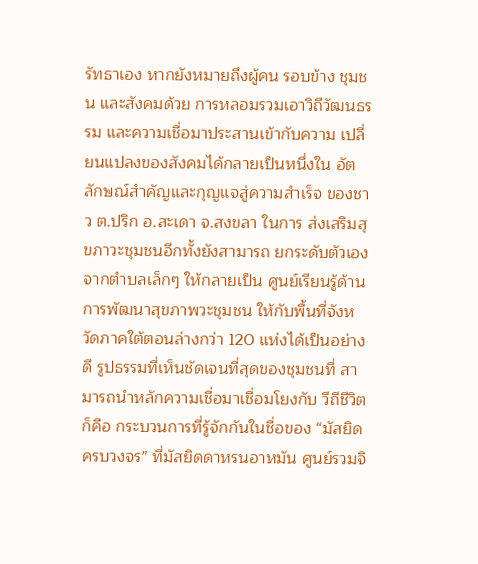รัทธาเอง หากยังหมายถึงผู้คน รอบข้าง ชุมชน และสังคมด้วย การหลอมรวมเอาวิถีวัฒนธรรม และความเชื่อมาประสานเข้ากับความ เปลี่ยนแปลงของสังคมได้กลายเป็นหนึ่งใน อัตลักษณ์สำคัญและกุญแจสู่ความสำเร็จ ของชาว ต.ปริก อ.สะเดา จ.สงขลา ในการ ส่งเสริมสุขภาวะชุมชนอีกทั้งยังสามารถ ยกระดับตัวเองจากตำบลเล็กๆ ให้กลายเป็น ศูนย์เรียนรู้ด้านการพัฒนาสุขภาพวะชุมชน ให้กับพื้นที่จังหวัดภาคใต้ตอนล่างกว่า 120 แห่งได้เป็นอย่างดี รูปธรรมที่เห็นชัดเจนที่สุดของชุมชนที่ สามารถนำหลักความเชื่อมาเชื่อมโยงกับ วีถีชีวิตก็คือ กระบวนการที่รู้จักกันในชื่อของ “มัสยิดครบวงจร” ที่มัสยิดดาหรนอาหมัน ศูนย์รวมจิ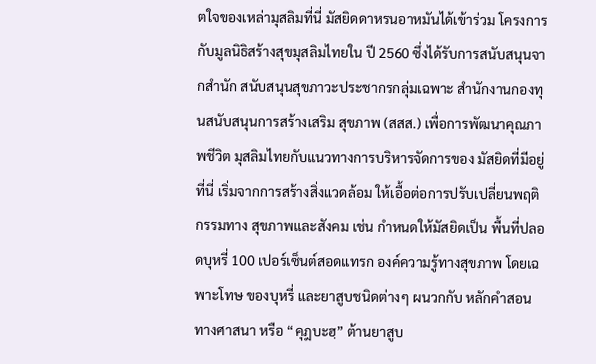ตใจของเหล่ามุสลิมที่นี่ มัสยิดดาหรนอาหมันได้เข้าร่วม โครงการกับมูลนิธิสร้างสุขมุสลิมไทยใน ปี 2560 ซึ่งได้รับการสนับสนุนจากสำนัก สนับสนุนสุขภาวะประชากรกลุ่มเฉพาะ สำนักงานกองทุนสนับสนุนการสร้างเสริม สุขภาพ (สสส.) เพื่อการพัฒนาคุณภาพชีวิต มุสลิมไทยกับแนวทางการบริหารจัดการของ มัสยิดที่มีอยู่ ที่นี่ เริ่มจากการสร้างสิ่งแวดล้อม ให้เอื้อต่อการปรับเปลี่ยนพฤติกรรมทาง สุขภาพและสังคม เช่น กำหนดให้มัสยิดเป็น พื้นที่ปลอดบุหรี่ 100 เปอร์เซ็นต์สอดแทรก องค์ความรู้ทางสุขภาพ โดยเฉพาะโทษ ของบุหรี่ และยาสูบชนิดต่างๆ ผนวกกับ หลักคำสอนทางศาสนา หรือ “คุฎบะฮฺ” ต้านยาสูบ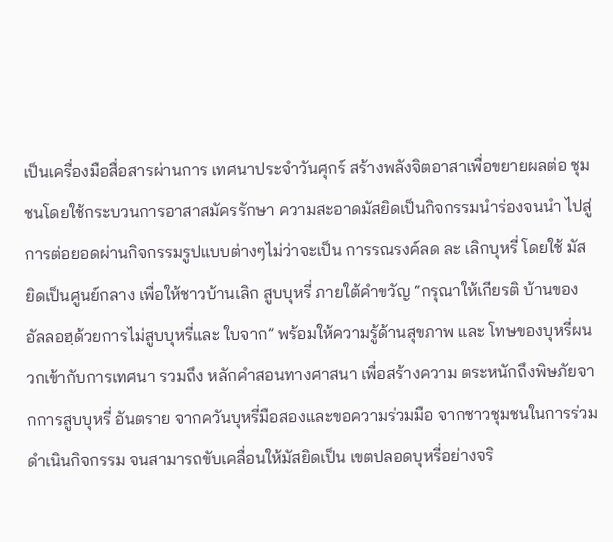เป็นเครื่องมือสื่อสารผ่านการ เทศนาประจำวันศุกร์ สร้างพลังจิตอาสาเพื่อขยายผลต่อ ชุมชนโดยใช้กระบวนการอาสาสมัครรักษา ความสะอาดมัสยิดเป็นกิจกรรมนำร่องจนนำ ไปสู่การต่อยอดผ่านกิจกรรมรูปแบบต่างๆไม่ว่าจะเป็น การรณรงค์ลด ละ เลิกบุหรี่ โดยใช้ มัสยิดเป็นศูนย์กลาง เพื่อให้ชาวบ้านเลิก สูบบุหรี่ ภายใต้คำขวัญ “กรุณาให้เกียรติ บ้านของอัลลอฮฺด้วยการไม่สูบบุหรี่และ ใบจาก” พร้อมให้ความรู้ด้านสุขภาพ และ โทษของบุหรี่ผนวกเข้ากับการเทศนา รวมถึง หลักคำสอนทางศาสนา เพื่อสร้างความ ตระหนักถึงพิษภัยจากการสูบบุหรี่ อันตราย จากควันบุหรี่มือสองและขอความร่วมมือ จากชาวชุมชนในการร่วมดำเนินกิจกรรม จนสามารถขับเคลื่อนให้มัสยิดเป็น เขตปลอดบุหรี่อย่างจริ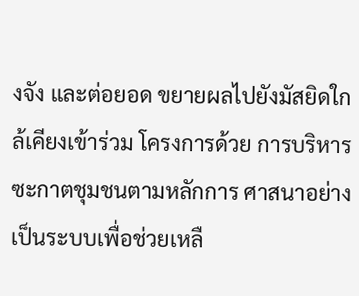งจัง และต่อยอด ขยายผลไปยังมัสยิดใกล้เคียงเข้าร่วม โครงการด้วย การบริหารซะกาตชุมชนตามหลักการ ศาสนาอย่างเป็นระบบเพื่อช่วยเหลื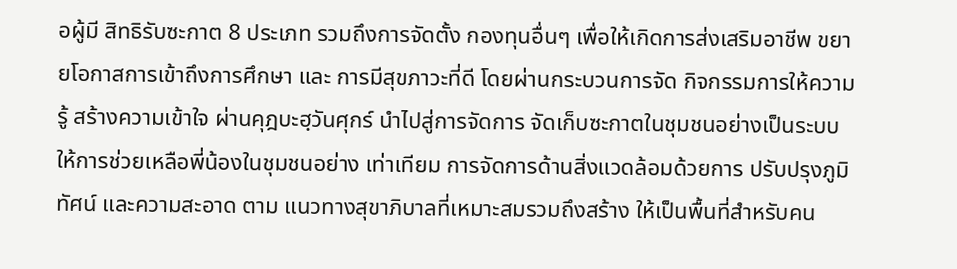อผู้มี สิทธิรับซะกาต 8 ประเภท รวมถึงการจัดตั้ง กองทุนอื่นๆ เพื่อให้เกิดการส่งเสริมอาชีพ ขยายโอกาสการเข้าถึงการศึกษา และ การมีสุขภาวะที่ดี โดยผ่านกระบวนการจัด กิจกรรมการให้ความรู้ สร้างความเข้าใจ ผ่านคุฎบะฮฺวันศุกร์ นำไปสู่การจัดการ จัดเก็บซะกาตในชุมชนอย่างเป็นระบบ ให้การช่วยเหลือพี่น้องในชุมชนอย่าง เท่าเทียม การจัดการด้านสิ่งแวดล้อมด้วยการ ปรับปรุงภูมิทัศน์ และความสะอาด ตาม แนวทางสุขาภิบาลที่เหมาะสมรวมถึงสร้าง ให้เป็นพื้นที่สำหรับคน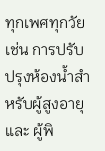ทุกเพศทุกวัย เช่น การปรับปรุงห้องน้ำสำหรับผู้สูงอายุและ ผู้พิ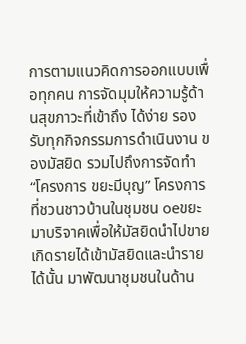การตามแนวคิดการออกแบบเพื่อทุกคน การจัดมุมให้ความรู้ด้านสุขภาวะที่เข้าถึง ได้ง่าย รองรับทุกกิจกรรมการดำเนินงาน ของมัสยิด รวมไปถึงการจัดทำ “โครงการ ขยะมีบุญ” โครงการที่ชวนชาวบ้านในชุมชน oeขยะมาบริจาคเพื่อให้มัสยิดนำไปขาย เกิดรายได้เข้ามัสยิดและนำรายได้นั้น มาพัฒนาชุมชนในด้าน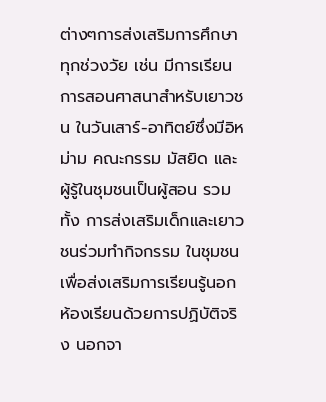ต่างๆการส่งเสริมการศึกษาทุกช่วงวัย เช่น มีการเรียนการสอนศาสนาสำหรับเยาวชน ในวันเสาร์-อาทิตย์ซึ่งมีอิหม่าม คณะกรรม มัสยิด และผู้รู้ในชุมชนเป็นผู้สอน รวมทั้ง การส่งเสริมเด็กและเยาวชนร่วมทำกิจกรรม ในชุมชนเพื่อส่งเสริมการเรียนรู้นอก ห้องเรียนด้วยการปฏิบัติจริง นอกจา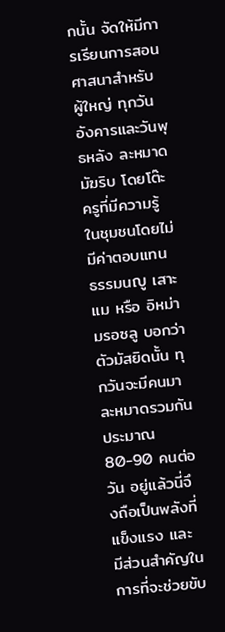กนั้น จัดให้มีการเรียนการสอนศาสนาสำหรับ ผู้ใหญ่ ทุกวันอังคารและวันพุธหลัง ละหมาดมัฆริบ โดยโต๊ะครูที่มีความรู้ ในชุมชนโดยไม่มีค่าตอบแทน ธรรมนญู เสาะแม หรือ อิหม่ามรอซลู บอกว่า ตัวมัสยิดนั้น ทุกวันจะมีคนมา ละหมาดรวมกันประมาณ 80-90 คนต่อวัน อยู่แล้วนี่จึงถือเป็นพลังที่แข็งแรง และ มีส่วนสำคัญในการที่จะช่วยขับ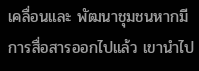เคลื่อนและ พัฒนาชุมชนหากมีการสื่อสารออกไปแล้ว เขานำไป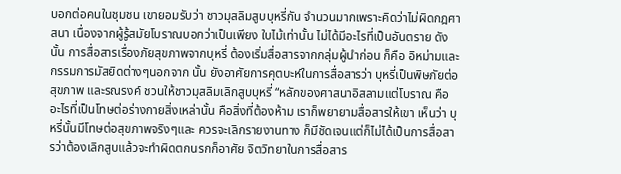บอกต่อคนในชุมชน เขายอมรับว่า ชาวมุสลิมสูบบุหรี่กัน จำนวนมากเพราะคิดว่าไม่ผิดกฎศาสนา เนื่องจากผู้รู้สมัยโบราณบอกว่าเป็นเพียง ใบไม้เท่านั้น ไม่ได้มีอะไรที่เป็นอันตราย ดังนั้น การสื่อสารเรื่องภัยสุขภาพจากบุหรี่ ต้องเริ่มสื่อสารจากกลุ่มผู้นำก่อน ก็คือ อิหม่ามและกรรมการมัสยิดต่างๆนอกจาก นั้น ยังอาศัยการคุตบะห์ในการสื่อสารว่า บุหรี่เป็นพิษภัยต่อสุขภาพ และรณรงค์ ชวนให้ชาวมุสลิมเลิกสูบบุหรี่ “หลักของศาสนาอิสลามแต่โบราณ คือ อะไรที่เป็นโทษต่อร่างกายสิ่งเหล่านั้น คือสิ่งที่ต้องห้าม เราก็พยายามสื่อสารให้เขา เห็นว่า บุหรี่นั้นมีโทษต่อสุขภาพจริงๆและ ควรจะเลิกรายงานทาง ก็มีชัดเจนแต่ก็ไม่ได้เป็นการสื่อสารว่าต้องเลิกสูบแล้วจะทำผิดตกนรกก็อาศัย จิตวิทยาในการสื่อสาร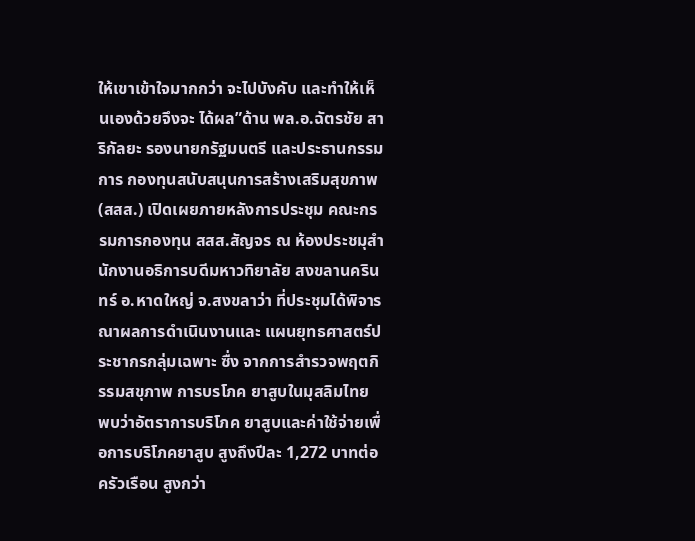ให้เขาเข้าใจมากกว่า จะไปบังคับ และทำให้เห็นเองด้วยจึงจะ ได้ผล”ด้าน พล.อ.ฉัตรชัย สาริกัลยะ รองนายกรัฐมนตรี และประธานกรรมการ กองทุนสนับสนุนการสร้างเสริมสุขภาพ (สสส.) เปิดเผยภายหลังการประชุม คณะกรรมการกองทุน สสส.สัญจร ณ ห้องประชมุสำนักงานอธิการบดีมหาวทิยาลัย สงขลานครินทร์ อ.หาดใหญ่ จ.สงขลาว่า ที่ประชุมได้พิจารณาผลการดำเนินงานและ แผนยุทธศาสตร์ประชากรกลุ่มเฉพาะ ซื่ง จากการสำรวจพฤตกิรรมสขุภาพ การบรโภค ยาสูบในมุสลิมไทย พบว่าอัตราการบริโภค ยาสูบและค่าใช้จ่ายเพื่อการบริโภคยาสูบ สูงถึงปีละ 1,272 บาทต่อครัวเรือน สูงกว่า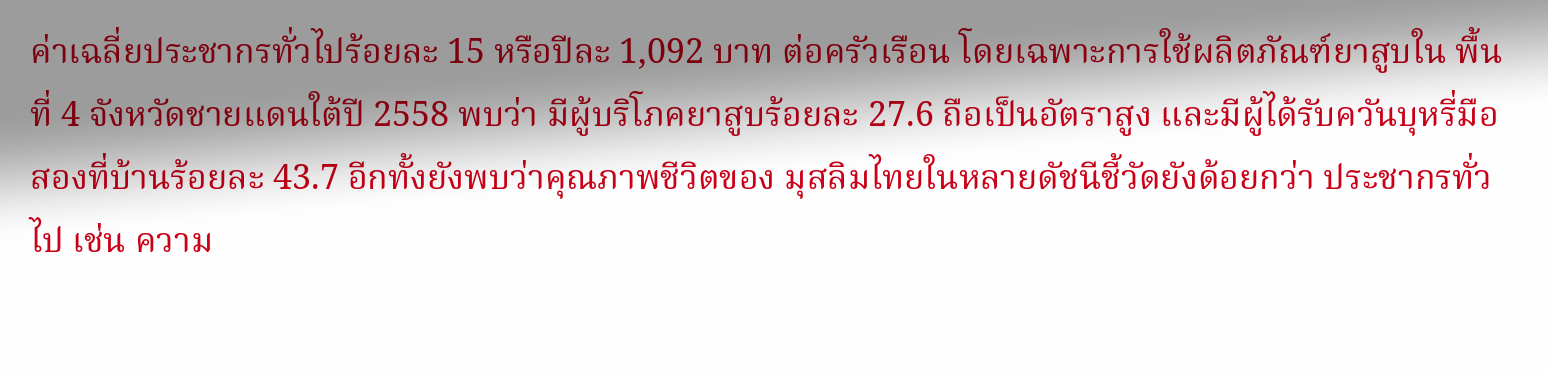ค่าเฉลี่ยประชากรทั่วไปร้อยละ 15 หรือปีละ 1,092 บาท ต่อครัวเรือน โดยเฉพาะการใช้ผลิตภัณฑ์ยาสูบใน พื้นที่ 4 จังหวัดชายแดนใต้ปี 2558 พบว่า มีผู้บริโภคยาสูบร้อยละ 27.6 ถือเป็นอัตราสูง และมีผู้ได้รับควันบุหรี่มือสองที่บ้านร้อยละ 43.7 อีกทั้งยังพบว่าคุณภาพชีวิตของ มุสลิมไทยในหลายดัชนีชี้วัดยังด้อยกว่า ประชากรทั่วไป เช่น ความ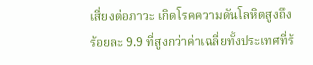เสี่ยงต่อภาวะ เกิดโรคความดันโลหิตสูงถึงร้อยละ 9.9 ที่สูงกว่าค่าเฉลี่ยทั้งประเทศที่ร้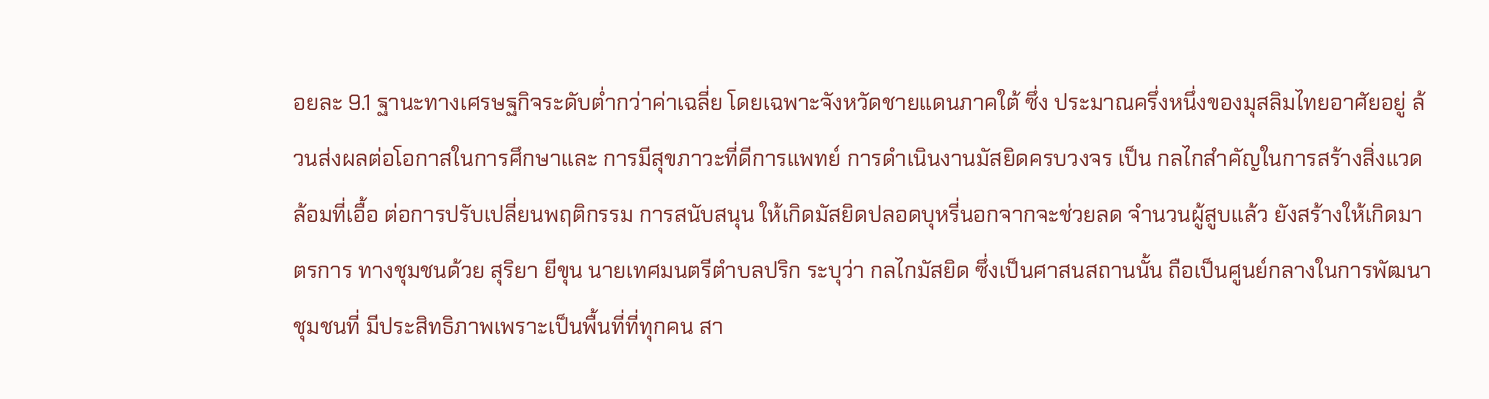อยละ 9.1 ฐานะทางเศรษฐกิจระดับต่ำกว่าค่าเฉลี่ย โดยเฉพาะจังหวัดชายแดนภาคใต้ ซึ่ง ประมาณครึ่งหนึ่งของมุสลิมไทยอาศัยอยู่ ล้วนส่งผลต่อโอกาสในการศึกษาและ การมีสุขภาวะที่ดีการแพทย์ การดำเนินงานมัสยิดครบวงจร เป็น กลไกสำคัญในการสร้างสิ่งแวดล้อมที่เอื้อ ต่อการปรับเปลี่ยนพฤติกรรม การสนับสนุน ให้เกิดมัสยิดปลอดบุหรี่นอกจากจะช่วยลด จำนวนผู้สูบแล้ว ยังสร้างให้เกิดมาตรการ ทางชุมชนด้วย สุริยา ยีขุน นายเทศมนตรีตำบลปริก ระบุว่า กลไกมัสยิด ซึ่งเป็นศาสนสถานนั้น ถือเป็นศูนย์กลางในการพัฒนาชุมชนที่ มีประสิทธิภาพเพราะเป็นพื้นที่ที่ทุกคน สา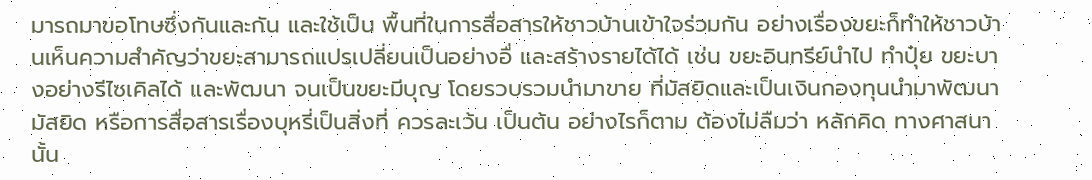มารถมาขอโทษซึ่งกันและกัน และใช้เป็น พื้นที่ในการสื่อสารให้ชาวบ้านเข้าใจร่วมกัน อย่างเรื่องขยะก็ทำให้ชาวบ้านเห็นความสำคัญว่าขยะสามารถแปรเปลี่ยนเป็นอย่างอื่ และสร้างรายได้ได้ เช่น ขยะอินทรีย์นำไป ทำปุ๋ย ขยะบางอย่างรีไซเคิลได้ และพัฒนา จนเป็นขยะมีบุญ โดยรวบรวมนำมาขาย ที่มัสยิดและเป็นเงินกองทุนนำมาพัฒนา มัสยิด หรือการสื่อสารเรื่องบุหรี่เป็นสิ่งที่ ควรละเว้น เป็นต้น อย่างไรก็ตาม ต้องไม่ลืมว่า หลักคิด ทางศาสนานั้น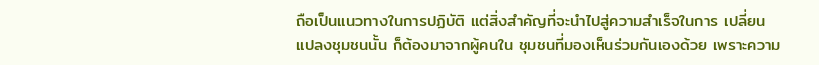ถือเป็นแนวทางในการปฏิบัติ แต่สิ่งสำคัญที่จะนำไปสู่ความสำเร็จในการ เปลี่ยนแปลงชุมชนนั้น ก็ต้องมาจากผู้คนใน ชุมชนที่มองเห็นร่วมกันเองด้วย เพราะความ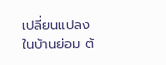เปลี่ยนแปลงในบ้านย่อม ต้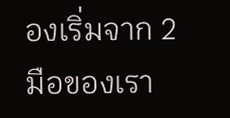องเริ่มจาก 2 มือของเรา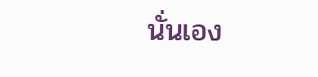นั่นเอง